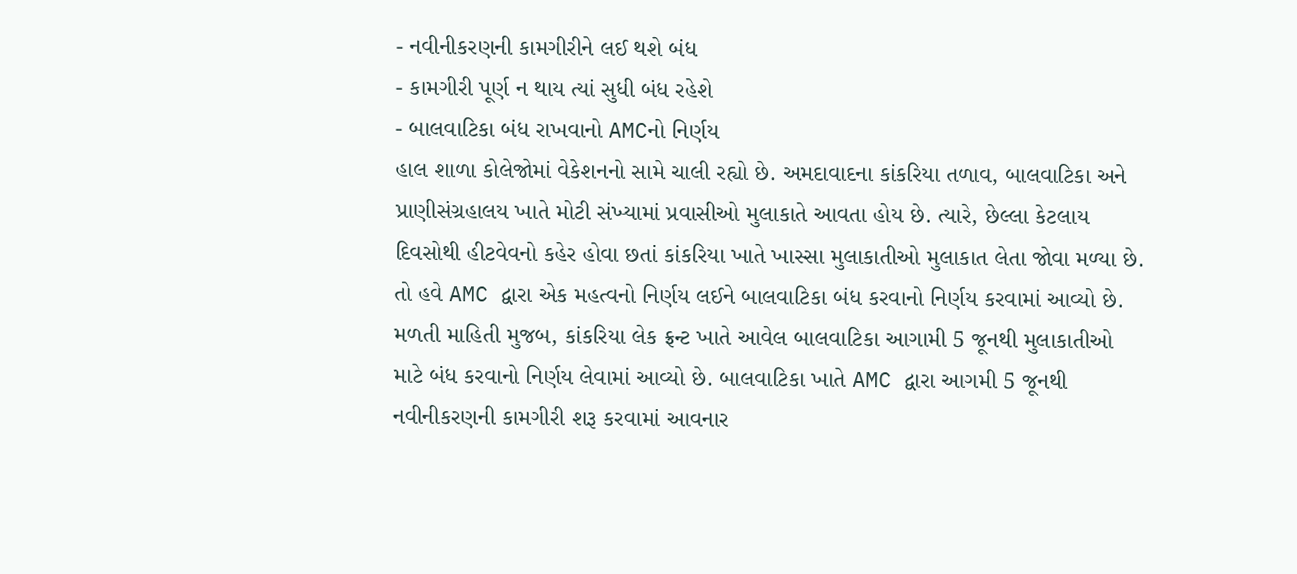- નવીનીકરણની કામગીરીને લઈ થશે બંધ
- કામગીરી પૂર્ણ ન થાય ત્યાં સુધી બંધ રહેશે
- બાલવાટિકા બંધ રાખવાનો AMCનો નિર્ણય
હાલ શાળા કોલેજોમાં વેકેશનનો સામે ચાલી રહ્યો છે. અમદાવાદના કાંકરિયા તળાવ, બાલવાટિકા અને પ્રાણીસંગ્રહાલય ખાતે મોટી સંખ્યામાં પ્રવાસીઓ મુલાકાતે આવતા હોય છે. ત્યારે, છેલ્લા કેટલાય દિવસોથી હીટવેવનો કહેર હોવા છતાં કાંકરિયા ખાતે ખાસ્સા મુલાકાતીઓ મુલાકાત લેતા જોવા મળ્યા છે. તો હવે AMC દ્વારા એક મહત્વનો નિર્ણય લઈને બાલવાટિકા બંધ કરવાનો નિર્ણય કરવામાં આવ્યો છે.
મળતી માહિતી મુજબ, કાંકરિયા લેક ફ્રન્ટ ખાતે આવેલ બાલવાટિકા આગામી 5 જૂનથી મુલાકાતીઓ માટે બંધ કરવાનો નિર્ણય લેવામાં આવ્યો છે. બાલવાટિકા ખાતે AMC દ્વારા આગમી 5 જૂનથી નવીનીકરણની કામગીરી શરૂ કરવામાં આવનાર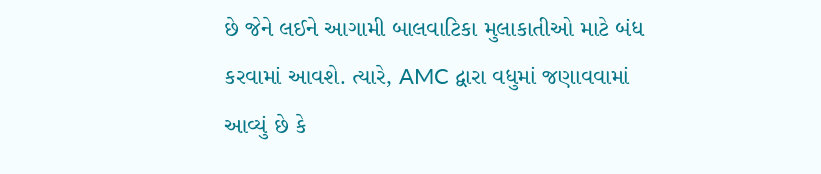છે જેને લઈને આગામી બાલવાટિકા મુલાકાતીઓ માટે બંધ કરવામાં આવશે. ત્યારે, AMC દ્વારા વધુમાં જણાવવામાં આવ્યું છે કે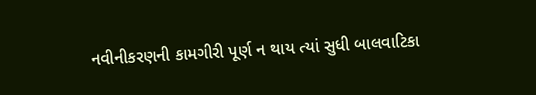નવીનીકરણની કામગીરી પૂર્ણ ન થાય ત્યાં સુધી બાલવાટિકા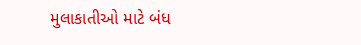મુલાકાતીઓ માટે બંધ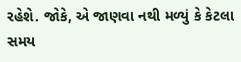રહેશે. જોકે, એ જાણવા નથી મળ્યું કે કેટલા સમય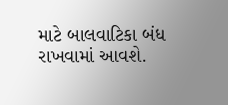માટે બાલવાટિકા બંધ રાખવામાં આવશે.